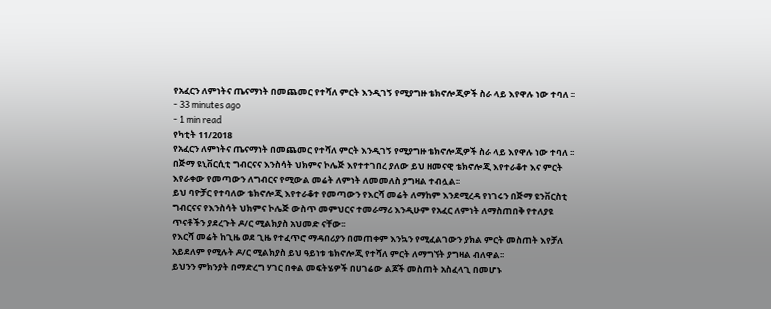የአፈርን ለምነትና ጤናማነት በመጨመር የተሻለ ምርት እንዲገኝ የሚያግዙ ቴክኖሎጂዎች ስራ ላይ እየዋሉ ነው ተባለ ፡፡
- 33 minutes ago
- 1 min read
የካቲት 11/2018
የአፈርን ለምነትና ጤናማነት በመጨመር የተሻለ ምርት እንዲገኝ የሚያግዙ ቴክኖሎጂዎች ስራ ላይ እየዋሉ ነው ተባለ ፡፡
በጅማ ዩኒቨርሲቲ ግብርናና እንስሳት ህክምና ኮሌጅ እየተተገበረ ያለው ይህ ዘመናዊ ቴክኖሎጂ እየተራቆተ እና ምርት እየራቀው የመጣውን ለግብርና የሚውል መሬት ለምነት ለመመለስ ያግዛል ተብሏል፡፡
ይህ ባዮቻር የተባለው ቴክኖሎጂ እየተራቆተ የመጣውን የእርሻ መሬት ለማከም እንደሚረዳ የነገሩን በጅማ ዩንቨርስቲ ግብርናና የእንስሳት ህክምና ኮሌጅ ውስጥ መምህርና ተመራማሪ እንዲሁም የአፈር ለምነት ለማስጠበቅ የተለያዩ ጥናቶችን ያደረጉት ዶ/ር ሚልክያስ አህመድ ናቸው፡፡
የእርሻ መሬት ከጊዜ ወደ ጊዜ የተፈጥሮ ማዳበሪያን በመጠቀም እንኳን የሚፈልገውን ያክል ምርት መስጠት እየቻለ አይደለም የሚሉት ዶ/ር ሚልክያስ ይህ ዓይነቱ ቴክኖሎጂ የተሻለ ምርት ለማግኘት ያግዛል ብለዋል፡፡
ይህንን ምክንያት በማድረግ ሃገር በቀል መፍትሄዎች በሀገሬው ልጆች መስጠት አስፈላጊ በመሆኑ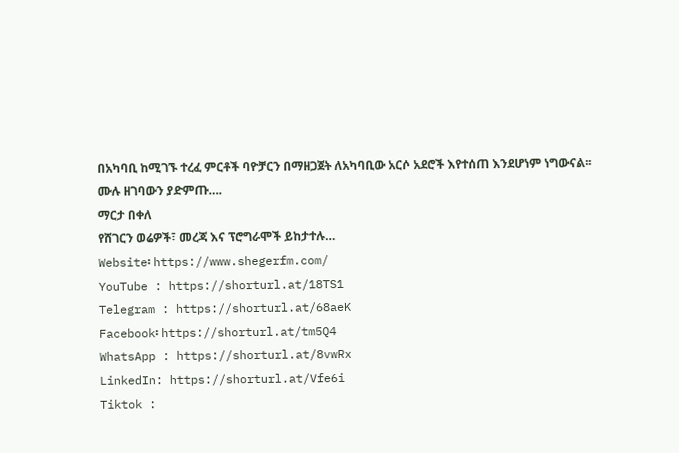በአካባቢ ከሚገኙ ተረፈ ምርቶች ባዮቻርን በማዘጋጀት ለአካባቢው አርሶ አደሮች እየተሰጠ እንደሆነም ነግውናል፡፡
ሙሉ ዘገባውን ያድምጡ….
ማርታ በቀለ
የሸገርን ወሬዎች፣ መረጃ እና ፕሮግራሞች ይከታተሉ…
Website፡ https://www.shegerfm.com/
YouTube : https://shorturl.at/18TS1
Telegram : https://shorturl.at/68aeK
Facebook፡ https://shorturl.at/tm5Q4
WhatsApp : https://shorturl.at/8vwRx
LinkedIn: https://shorturl.at/Vfe6i
Tiktok :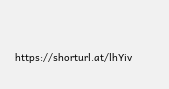https://shorturl.at/lhYiv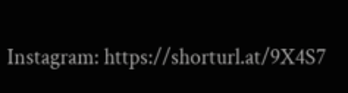Instagram: https://shorturl.at/9X4S7